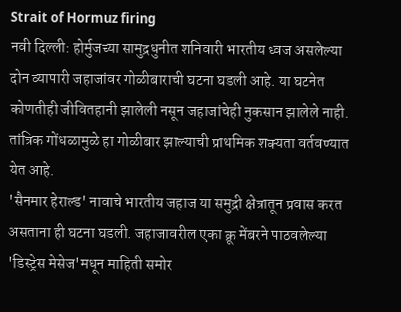Strait of Hormuz firing
नवी दिल्ली: होर्मुजच्या सामुद्रधुनीत शनिवारी भारतीय ध्वज असलेल्या दोन व्यापारी जहाजांवर गोळीबाराची घटना घडली आहे. या घटनेत कोणतीही जीवितहानी झालेली नसून जहाजांचेही नुकसान झालेले नाही. तांत्रिक गोंधळामुळे हा गोळीबार झाल्याची प्राथमिक शक्यता वर्तवण्यात येत आहे.
'सैनमार हेराल्ड' नावाचे भारतीय जहाज या समुद्री क्षेत्रातून प्रवास करत असताना ही घटना घडली. जहाजावरील एका क्रू मेंबरने पाठवलेल्या 'डिस्ट्रेस मेसेज'मधून माहिती समोर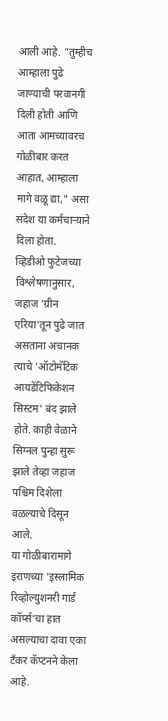आली आहे. "तुम्हीच आम्हाला पुढे जाण्याची परवानगी दिली होती आणि आता आमच्यावरच गोळीबार करत आहात, आम्हाला मागे वळू द्या," असा संदेश या कर्मचाऱ्याने दिला होता.
व्हिडीओ फुटेजच्या विश्लेषणानुसार, जहाज 'ग्रीन एरिया'तून पुढे जात असताना अचानक त्याचे 'ऑटोमॅटिक आयडेंटिफिकेशन सिस्टम' बंद झाले होते. काही वेळाने सिग्नल पुन्हा सुरू झाले तेव्हा जहाज पश्चिम दिशेला वळल्याचे दिसून आले.
या गोळीबारामागे इराणच्या 'इस्लामिक रिव्होल्युशनरी गार्ड कॉर्प्स'चा हात असल्याचा दावा एका टँकर कॅप्टनने केला आहे.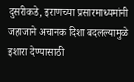दुसरीकडे, इराणच्या प्रसारमाध्यमांनी जहाजाने अचानक दिशा बदलल्यामुळे इशारा देण्यासाठी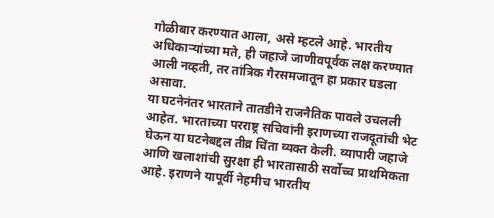गोळीबार करण्यात आला, असे म्हटले आहे. भारतीय अधिकाऱ्यांच्या मते, ही जहाजे जाणीवपूर्वक लक्ष करण्यात आली नव्हती, तर तांत्रिक गैरसमजातून हा प्रकार घडला असावा.
या घटनेनंतर भारताने तातडीने राजनैतिक पावले उचलली आहेत. भारताच्या परराष्ट्र सचिवांनी इराणच्या राजदूतांची भेट घेऊन या घटनेबद्दल तीव्र चिंता व्यक्त केली. व्यापारी जहाजे आणि खलाशांची सुरक्षा ही भारतासाठी सर्वोच्च प्राथमिकता आहे. इराणने यापूर्वी नेहमीच भारतीय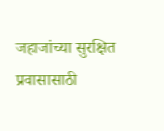जहाजांच्या सुरक्षित प्रवासासाठी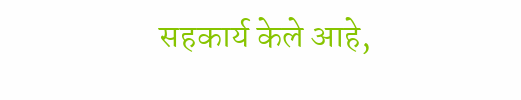सहकार्य केले आहे,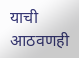याची आठवणही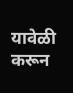यावेळी करून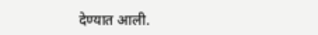देण्यात आली.